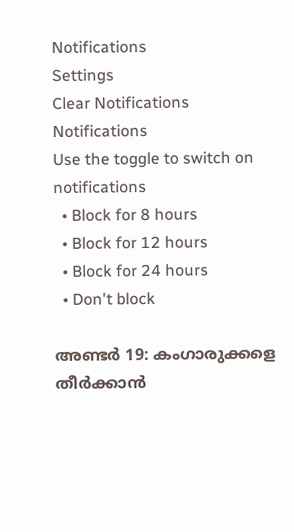Notifications
Settings
Clear Notifications
Notifications
Use the toggle to switch on notifications
  • Block for 8 hours
  • Block for 12 hours
  • Block for 24 hours
  • Don't block

അണ്ടര്‍ 19: കംഗാരുക്കളെ തീര്‍ക്കാന്‍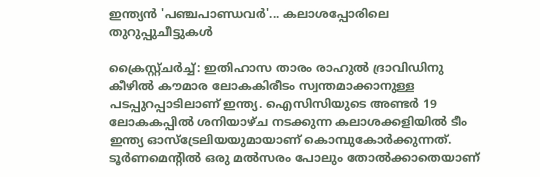ഇന്ത്യന്‍ 'പഞ്ചപാണ്ഡവര്‍'... കലാശപ്പോരിലെ തുറുപ്പുചീട്ടുകള്‍

ക്രൈസ്റ്റ്ചര്‍ച്ച്: ഇതിഹാസ താരം രാഹുല്‍ ദ്രാവിഡിനു കീഴില്‍ കൗമാര ലോകകിരീടം സ്വന്തമാക്കാനുള്ള പടപ്പുറപ്പാടിലാണ് ഇന്ത്യ. ഐസിസിയുടെ അണ്ടര്‍ 19 ലോകകപ്പില്‍ ശനിയാഴ്ച നടക്കുന്ന കലാശക്കളിയില്‍ ടീം ഇന്ത്യ ഓസ്‌ട്രേലിയയുമായാണ് കൊമ്പുകോര്‍ക്കുന്നത്. ടൂര്‍ണമെന്റില്‍ ഒരു മല്‍സരം പോലും തോല്‍ക്കാതെയാണ്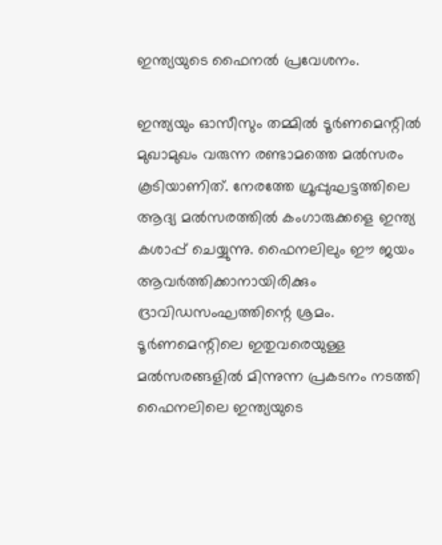ഇന്ത്യയുടെ ഫൈനല്‍ പ്രവേശനം.

ഇന്ത്യയും ഓസീസും തമ്മില്‍ ടൂര്‍ണമെന്റില്‍ മുഖാമുഖം വരുന്ന രണ്ടാമത്തെ മല്‍സരം കൂടിയാണിത്. നേരത്തേ ഗ്രൂപ്പുഘട്ടത്തിലെ ആദ്യ മല്‍സരത്തില്‍ കംഗാരുക്കളെ ഇന്ത്യ കശാപ്പ് ചെയ്യുന്നു. ഫൈനലിലും ഈ ജയം ആവര്‍ത്തിക്കാനായിരിക്കും ദ്രാവിഡസംഘത്തിന്റെ ശ്രമം. ടൂര്‍ണമെന്റിലെ ഇതുവരെയുള്ള മല്‍സരങ്ങളില്‍ മിന്നുന്ന പ്രകടനം നടത്തി ഫൈനലിലെ ഇന്ത്യയുടെ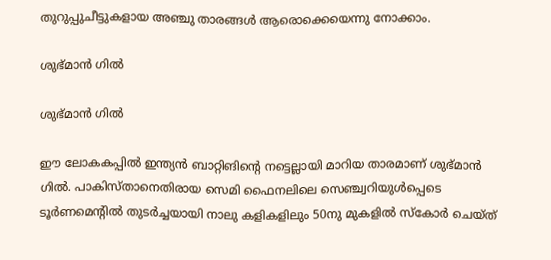തുറുപ്പുചീട്ടുകളായ അഞ്ചു താരങ്ങള്‍ ആരൊക്കെയെന്നു നോക്കാം.

ശുഭ്മാന്‍ ഗില്‍

ശുഭ്മാന്‍ ഗില്‍

ഈ ലോകകപ്പില്‍ ഇന്ത്യന്‍ ബാറ്റിങിന്റെ നട്ടെല്ലായി മാറിയ താരമാണ് ശുഭ്മാന്‍ ഗില്‍. പാകിസ്താനെതിരായ സെമി ഫൈനലിലെ സെഞ്ച്വറിയുള്‍പ്പെടെ ടൂര്‍ണമെന്റില്‍ തുടര്‍ച്ചയായി നാലു കളികളിലും 50നു മുകളില്‍ സ്‌കോര്‍ ചെയ്ത്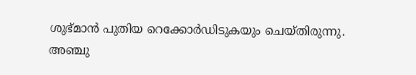ശുഭ്മാന്‍ പുതിയ റെക്കോര്‍ഡിടുകയും ചെയ്തിരുന്നു.
അഞ്ചു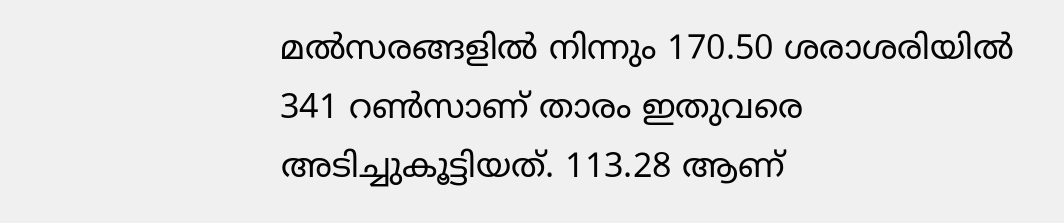മല്‍സരങ്ങളില്‍ നിന്നും 170.50 ശരാശരിയില്‍ 341 റണ്‍സാണ് താരം ഇതുവരെ അടിച്ചുകൂട്ടിയത്. 113.28 ആണ്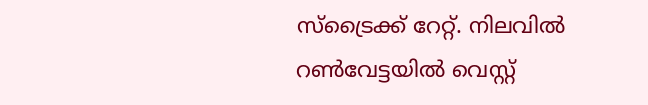സ്‌ട്രൈക്ക് റേറ്റ്. നിലവില്‍ റണ്‍വേട്ടയില്‍ വെസ്റ്റ്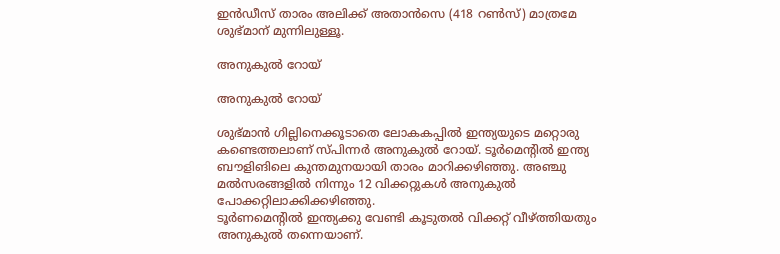ഇന്‍ഡീസ് താരം അലിക്ക് അതാന്‍സെ (418 റണ്‍സ്) മാത്രമേ ശുഭ്മാന് മുന്നിലുള്ളൂ.

അനുകുല്‍ റോയ്

അനുകുല്‍ റോയ്

ശുഭ്മാന്‍ ഗില്ലിനെക്കൂടാതെ ലോകകപ്പില്‍ ഇന്ത്യയുടെ മറ്റൊരു കണ്ടെത്തലാണ് സ്പിന്നര്‍ അനുകുല്‍ റോയ്. ടൂര്‍മെന്റില്‍ ഇന്ത്യ ബൗളിങിലെ കുന്തമുനയായി താരം മാറിക്കഴിഞ്ഞു. അഞ്ചു മല്‍സരങ്ങളില്‍ നിന്നും 12 വിക്കറ്റുകള്‍ അനുകുല്‍ പോക്കറ്റിലാക്കിക്കഴിഞ്ഞു.
ടൂര്‍ണമെന്റില്‍ ഇന്ത്യക്കു വേണ്ടി കൂടുതല്‍ വിക്കറ്റ് വീഴ്ത്തിയതും അനുകുല്‍ തന്നെയാണ്.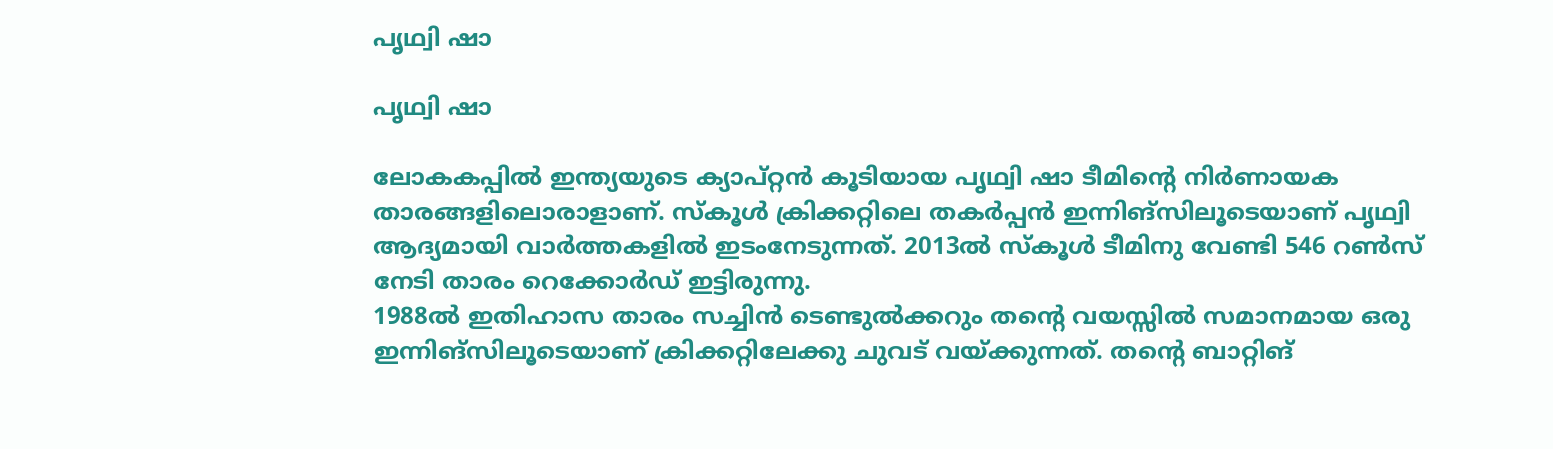പൃഥ്വി ഷാ

പൃഥ്വി ഷാ

ലോകകപ്പില്‍ ഇന്ത്യയുടെ ക്യാപ്റ്റന്‍ കൂടിയായ പൃഥ്വി ഷാ ടീമിന്റെ നിര്‍ണായക താരങ്ങളിലൊരാളാണ്. സ്‌കൂള്‍ ക്രിക്കറ്റിലെ തകര്‍പ്പന്‍ ഇന്നിങ്‌സിലൂടെയാണ് പൃഥ്വി ആദ്യമായി വാര്‍ത്തകളില്‍ ഇടംനേടുന്നത്. 2013ല്‍ സ്‌കൂള്‍ ടീമിനു വേണ്ടി 546 റണ്‍സ് നേടി താരം റെക്കോര്‍ഡ് ഇട്ടിരുന്നു.
1988ല്‍ ഇതിഹാസ താരം സച്ചിന്‍ ടെണ്ടുല്‍ക്കറും തന്റെ വയസ്സില്‍ സമാനമായ ഒരു ഇന്നിങ്‌സിലൂടെയാണ് ക്രിക്കറ്റിലേക്കു ചുവട് വയ്ക്കുന്നത്. തന്റെ ബാറ്റിങ്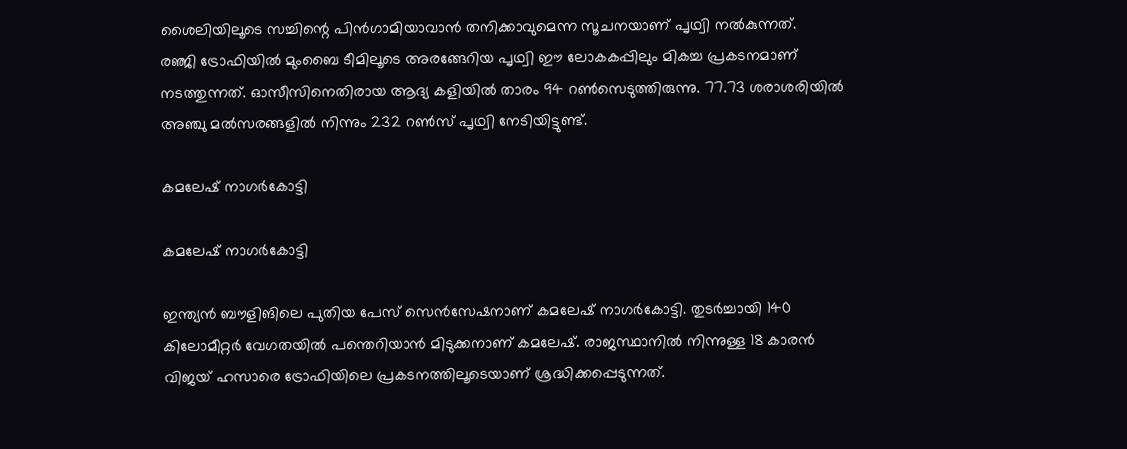ശൈലിയിലൂടെ സച്ചിന്റെ പിന്‍ഗാമിയാവാന്‍ തനിക്കാവുമെന്ന സൂചനയാണ് പൃഥ്വി നല്‍കുന്നത്.
രഞ്ജി ട്രോഫിയില്‍ മുംബൈ ടീമിലൂടെ അരങ്ങേറിയ പൃഥ്വി ഈ ലോകകപ്പിലും മികച്ച പ്രകടനമാണ് നടത്തുന്നത്. ഓസീസിനെതിരായ ആദ്യ കളിയില്‍ താരം 94 റണ്‍സെടുത്തിരുന്നു. 77.73 ശരാശരിയില്‍ അഞ്ചു മല്‍സരങ്ങളില്‍ നിന്നും 232 റണ്‍സ് പൃഥ്വി നേടിയിട്ടുണ്ട്.

കമലേഷ് നാഗര്‍കോട്ടി

കമലേഷ് നാഗര്‍കോട്ടി

ഇന്ത്യന്‍ ബൗളിങിലെ പുതിയ പേസ് സെന്‍സേഷനാണ് കമലേഷ് നാഗര്‍കോട്ടി. തുടര്‍ച്ചായി 140 കിലോമീറ്റര്‍ വേഗതയില്‍ പന്തെറിയാന്‍ മിടുക്കനാണ് കമലേഷ്. രാജസ്ഥാനില്‍ നിന്നുള്ള 18 കാരന്‍ വിജയ് ഹസാരെ ട്രോഫിയിലെ പ്രകടനത്തിലൂടെയാണ് ശ്രദ്ധിക്കപ്പെടുന്നത്.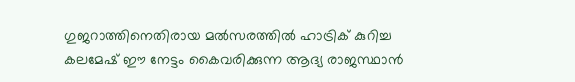ഗുജറാത്തിനെതിരായ മല്‍സരത്തില്‍ ഹാട്രിക് കുറിച്ച കലമേഷ് ഈ നേട്ടം കൈവരിക്കുന്ന ആദ്യ രാജസ്ഥാന്‍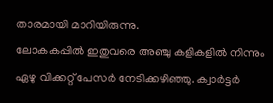താരമായി മാറിയിരുന്നു.
ലോകകപ്പില്‍ ഇതുവരെ അഞ്ചു കളികളില്‍ നിന്നും ഏഴു വിക്കറ്റ് പേസര്‍ നേടിക്കഴിഞ്ഞു. ക്വാര്‍ട്ടര്‍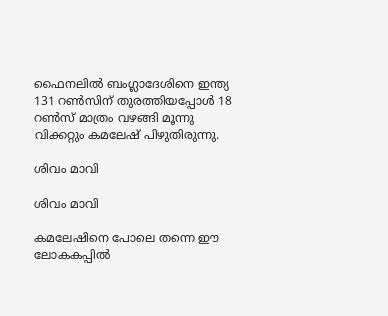ഫൈനലില്‍ ബംഗ്ലാദേശിനെ ഇന്ത്യ 131 റണ്‍സിന് തുരത്തിയപ്പോള്‍ 18 റണ്‍സ് മാത്രം വഴങ്ങി മൂന്നു വിക്കറ്റും കമലേഷ് പിഴുതിരുന്നു.

ശിവം മാവി

ശിവം മാവി

കമലേഷിനെ പോലെ തന്നെ ഈ ലോകകപ്പില്‍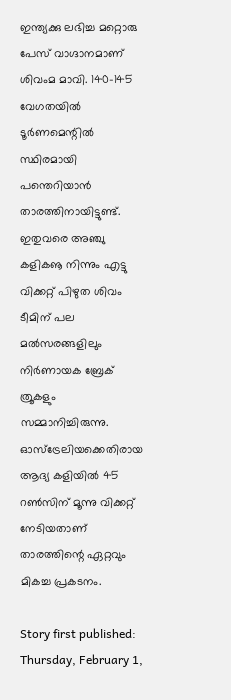ഇന്ത്യക്കു ലഭിച്ച മറ്റൊരു പേസ് വാഗ്ദാനമാണ് ശിവംമ മാവി. 140-145 വേഗതയില്‍ ടൂര്‍ണമെന്റില്‍ സ്ഥിരമായി പന്തെറിയാന്‍ താരത്തിനായിട്ടുണ്ട്. ഇതുവരെ അഞ്ചു കളികൡ നിന്നും എട്ടു വിക്കറ്റ് പിഴുത ശിവം ടീമിന് പല മല്‍സരങ്ങളിലും നിര്‍ണായക ബ്രേക് ത്രൂകളും സമ്മാനിച്ചിരുന്നു.
ഓസ്‌ട്രേലിയക്കെതിരായ ആദ്യ കളിയില്‍ 45 റണ്‍സിന് മൂന്നു വിക്കറ്റ് നേടിയതാണ് താരത്തിന്റെ ഏറ്റവും മികച്ച പ്രകടനം.

Story first published: Thursday, February 1,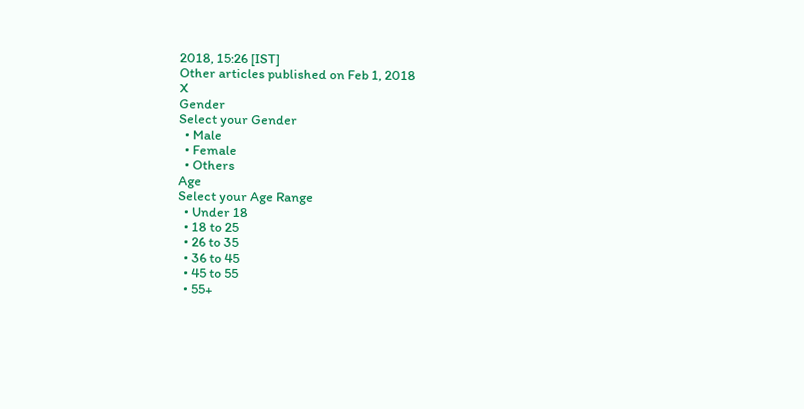2018, 15:26 [IST]
Other articles published on Feb 1, 2018
X
Gender
Select your Gender
  • Male
  • Female
  • Others
Age
Select your Age Range
  • Under 18
  • 18 to 25
  • 26 to 35
  • 36 to 45
  • 45 to 55
  • 55+